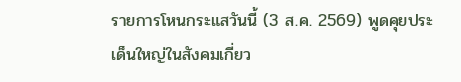รายการโหนกระแสวันนี้ (3 ส.ค. 2569) พูดคุยประเด็นใหญ่ในสังคมเกี่ยว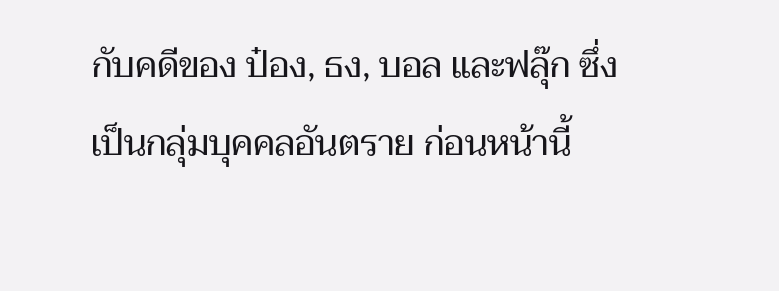กับคดีของ ป๋อง, ธง, บอล และฟลุ๊ก ซึ่งเป็นกลุ่มบุคคลอันตราย ก่อนหน้านี้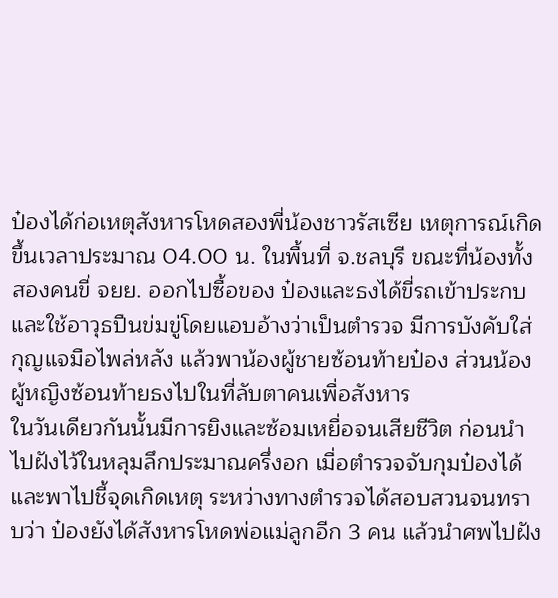ป๋องได้ก่อเหตุสังหารโหดสองพี่น้องชาวรัสเซีย เหตุการณ์เกิดขึ้นเวลาประมาณ 04.00 น. ในพื้นที่ จ.ชลบุรี ขณะที่น้องทั้งสองคนขี่ จยย. ออกไปซื้อของ ป๋องและธงได้ขี่รถเข้าประกบและใช้อาวุธปืนข่มขู่โดยแอบอ้างว่าเป็นตำรวจ มีการบังคับใส่กุญแจมือไพล่หลัง แล้วพาน้องผู้ชายซ้อนท้ายป๋อง ส่วนน้องผู้หญิงซ้อนท้ายธงไปในที่ลับตาคนเพื่อสังหาร
ในวันเดียวกันนั้นมีการยิงและซ้อมเหยื่อจนเสียชีวิต ก่อนนำไปฝังไว้ในหลุมลึกประมาณครึ่งอก เมื่อตำรวจจับกุมป๋องได้และพาไปชี้จุดเกิดเหตุ ระหว่างทางตำรวจได้สอบสวนจนทราบว่า ป๋องยังได้สังหารโหดพ่อแม่ลูกอีก 3 คน แล้วนำศพไปฝัง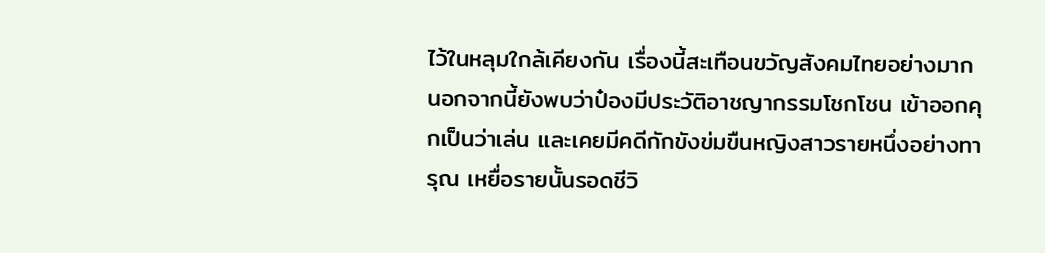ไว้ในหลุมใกล้เคียงกัน เรื่องนี้สะเทือนขวัญสังคมไทยอย่างมาก
นอกจากนี้ยังพบว่าป๋องมีประวัติอาชญากรรมโชกโชน เข้าออกคุกเป็นว่าเล่น และเคยมีคดีกักขังข่มขืนหญิงสาวรายหนึ่งอย่างทารุณ เหยื่อรายนั้นรอดชีวิ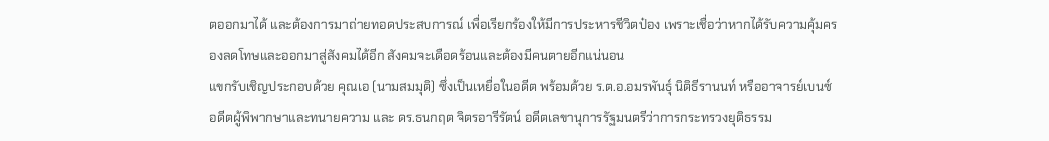ตออกมาได้ และต้องการมาถ่ายทอดประสบการณ์ เพื่อเรียกร้องให้มีการประหารชีวิตป๋อง เพราะเชื่อว่าหากได้รับความคุ้มครองลดโทษและออกมาสู่สังคมได้อีก สังคมจะเดือดร้อนและต้องมีคนตายอีกแน่นอน
แขกรับเชิญประกอบด้วย คุณเอ (นามสมมุติ) ซึ่งเป็นเหยื่อในอดีต พร้อมด้วย ร.ต.อ.อมรพันธุ์ นิติธีรานนท์ หรืออาจารย์เบนซ์ อดีตผู้พิพากษาและทนายความ และ ดร.ธนกฤต จิตรอารีรัตน์ อดีตเลขานุการรัฐมนตรีว่าการกระทรวงยุติธรรม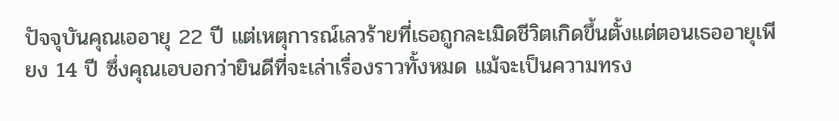ปัจจุบันคุณเออายุ 22 ปี แต่เหตุการณ์เลวร้ายที่เธอถูกละเมิดชีวิตเกิดขึ้นตั้งแต่ตอนเธออายุเพียง 14 ปี ซึ่งคุณเอบอกว่ายินดีที่จะเล่าเรื่องราวทั้งหมด แม้จะเป็นความทรง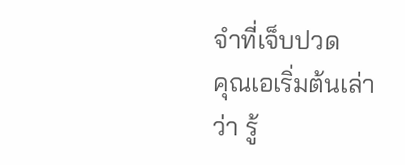จำที่เจ็บปวด
คุณเอเริ่มต้นเล่าว่า รู้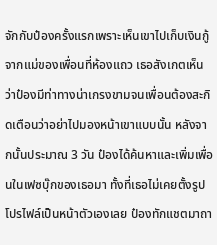จักกับป๋องครั้งแรกเพราะเห็นเขาไปเก็บเงินกู้จากแม่ของเพื่อนที่ห้องแถว เธอสังเกตเห็นว่าป๋องมีท่าทางน่าเกรงขามจนเพื่อนต้องสะกิดเตือนว่าอย่าไปมองหน้าเขาแบบนั้น หลังจากนั้นประมาณ 3 วัน ป๋องได้ค้นหาและเพิ่มเพื่อนในเฟซบุ๊กของเธอมา ทั้งที่เธอไม่เคยตั้งรูปโปรไฟล์เป็นหน้าตัวเองเลย ป๋องทักแชตมาถา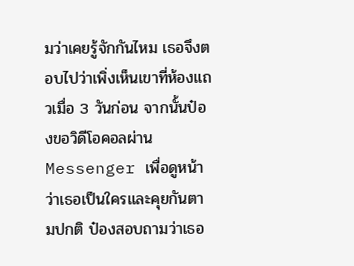มว่าเคยรู้จักกันไหม เธอจึงตอบไปว่าเพิ่งเห็นเขาที่ห้องแถวเมื่อ 3 วันก่อน จากนั้นป๋องขอวิดีโอคอลผ่าน Messenger เพื่อดูหน้าว่าเธอเป็นใครและคุยกันตามปกติ ป๋องสอบถามว่าเธอ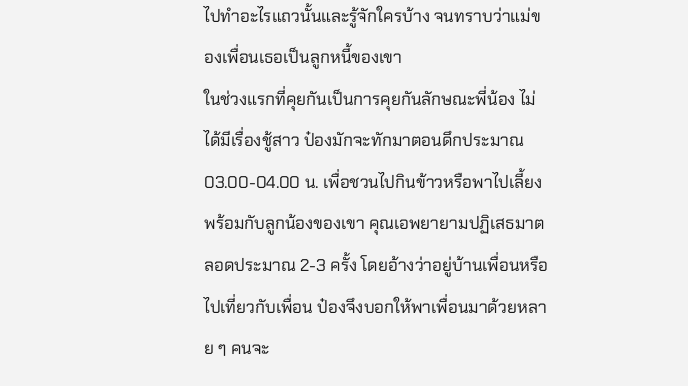ไปทำอะไรแถวนั้นและรู้จักใครบ้าง จนทราบว่าแม่ของเพื่อนเธอเป็นลูกหนี้ของเขา
ในช่วงแรกที่คุยกันเป็นการคุยกันลักษณะพี่น้อง ไม่ได้มีเรื่องชู้สาว ป๋องมักจะทักมาตอนดึกประมาณ 03.00-04.00 น. เพื่อชวนไปกินข้าวหรือพาไปเลี้ยงพร้อมกับลูกน้องของเขา คุณเอพยายามปฏิเสธมาตลอดประมาณ 2-3 ครั้ง โดยอ้างว่าอยู่บ้านเพื่อนหรือไปเที่ยวกับเพื่อน ป๋องจึงบอกให้พาเพื่อนมาด้วยหลาย ๆ คนจะ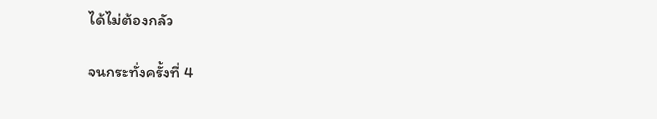ได้ไม่ต้องกลัว

จนกระทั่งครั้งที่ 4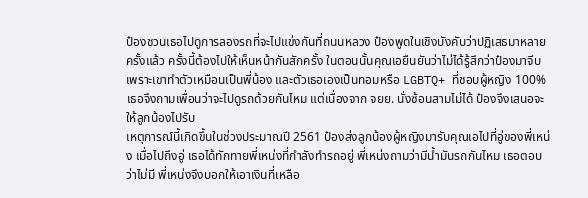ป๋องชวนเธอไปดูการลองรถที่จะไปแข่งกันที่ถนนหลวง ป๋องพูดในเชิงบังคับว่าปฏิเสธมาหลายครั้งแล้ว ครั้งนี้ต้องไปให้เห็นหน้ากันสักครั้ง ในตอนนั้นคุณเอยืนยันว่าไม่ได้รู้สึกว่าป๋องมาจีบ เพราะเขาทำตัวเหมือนเป็นพี่น้อง และตัวเธอเองเป็นทอมหรือ LGBTQ+ ที่ชอบผู้หญิง 100% เธอจึงถามเพื่อนว่าจะไปดูรถด้วยกันไหม แต่เนื่องจาก จยย. นั่งซ้อนสามไม่ได้ ป๋องจึงเสนอจะให้ลูกน้องไปรับ
เหตุการณ์นี้เกิดขึ้นในช่วงประมาณปี 2561 ป๋องส่งลูกน้องผู้หญิงมารับคุณเอไปที่อู่ของพี่เหน่ง เมื่อไปถึงอู่ เธอได้ทักทายพี่เหน่งที่กำลังทำรถอยู่ พี่เหน่งถามว่ามีน้ำมันรถกันไหม เธอตอบว่าไม่มี พี่เหน่งจึงบอกให้เอาเงินที่เหลือ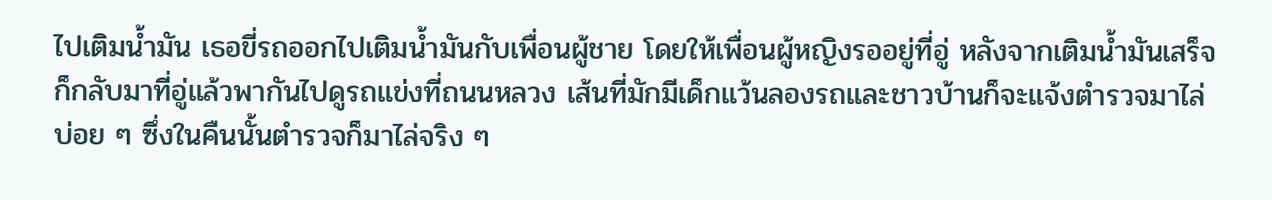ไปเติมน้ำมัน เธอขี่รถออกไปเติมน้ำมันกับเพื่อนผู้ชาย โดยให้เพื่อนผู้หญิงรออยู่ที่อู่ หลังจากเติมน้ำมันเสร็จก็กลับมาที่อู่แล้วพากันไปดูรถแข่งที่ถนนหลวง เส้นที่มักมีเด็กแว้นลองรถและชาวบ้านก็จะแจ้งตำรวจมาไล่บ่อย ๆ ซึ่งในคืนนั้นตำรวจก็มาไล่จริง ๆ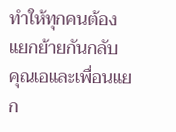ทำให้ทุกคนต้องแยกย้ายกันกลับ
คุณเอและเพื่อนแยก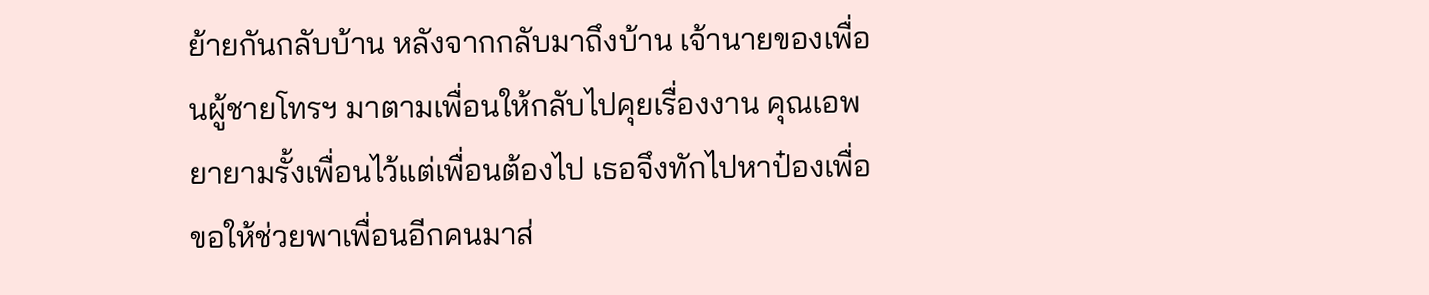ย้ายกันกลับบ้าน หลังจากกลับมาถึงบ้าน เจ้านายของเพื่อนผู้ชายโทรฯ มาตามเพื่อนให้กลับไปคุยเรื่องงาน คุณเอพยายามรั้งเพื่อนไว้แต่เพื่อนต้องไป เธอจึงทักไปหาป๋องเพื่อขอให้ช่วยพาเพื่อนอีกคนมาส่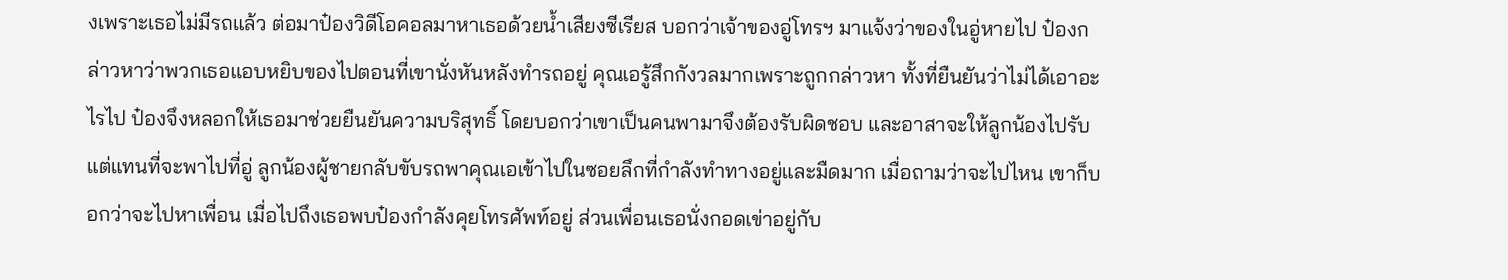งเพราะเธอไม่มีรถแล้ว ต่อมาป๋องวิดีโอคอลมาหาเธอด้วยน้ำเสียงซีเรียส บอกว่าเจ้าของอู่โทรฯ มาแจ้งว่าของในอู่หายไป ป๋องกล่าวหาว่าพวกเธอแอบหยิบของไปตอนที่เขานั่งหันหลังทำรถอยู่ คุณเอรู้สึกกังวลมากเพราะถูกกล่าวหา ทั้งที่ยืนยันว่าไม่ได้เอาอะไรไป ป๋องจึงหลอกให้เธอมาช่วยยืนยันความบริสุทธิ์ โดยบอกว่าเขาเป็นคนพามาจึงต้องรับผิดชอบ และอาสาจะให้ลูกน้องไปรับ
แต่แทนที่จะพาไปที่อู่ ลูกน้องผู้ชายกลับขับรถพาคุณเอเข้าไปในซอยลึกที่กำลังทำทางอยู่และมืดมาก เมื่อถามว่าจะไปไหน เขาก็บอกว่าจะไปหาเพื่อน เมื่อไปถึงเธอพบป๋องกำลังคุยโทรศัพท์อยู่ ส่วนเพื่อนเธอนั่งกอดเข่าอยู่กับ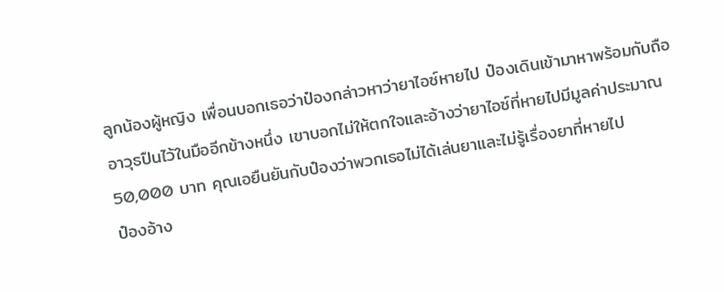ลูกน้องผู้หญิง เพื่อนบอกเธอว่าป๋องกล่าวหาว่ายาไอซ์หายไป ป๋องเดินเข้ามาหาพร้อมกับถืออาวุธปืนไว้ในมืออีกข้างหนึ่ง เขาบอกไม่ให้ตกใจและอ้างว่ายาไอซ์ที่หายไปมีมูลค่าประมาณ 50,000 บาท คุณเอยืนยันกับป๋องว่าพวกเธอไม่ได้เล่นยาและไม่รู้เรื่องยาที่หายไป
ป๋องอ้าง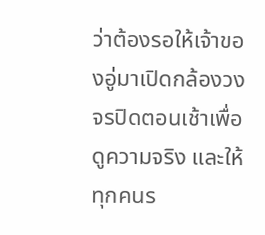ว่าต้องรอให้เจ้าของอู่มาเปิดกล้องวงจรปิดตอนเช้าเพื่อดูความจริง และให้ทุกคนร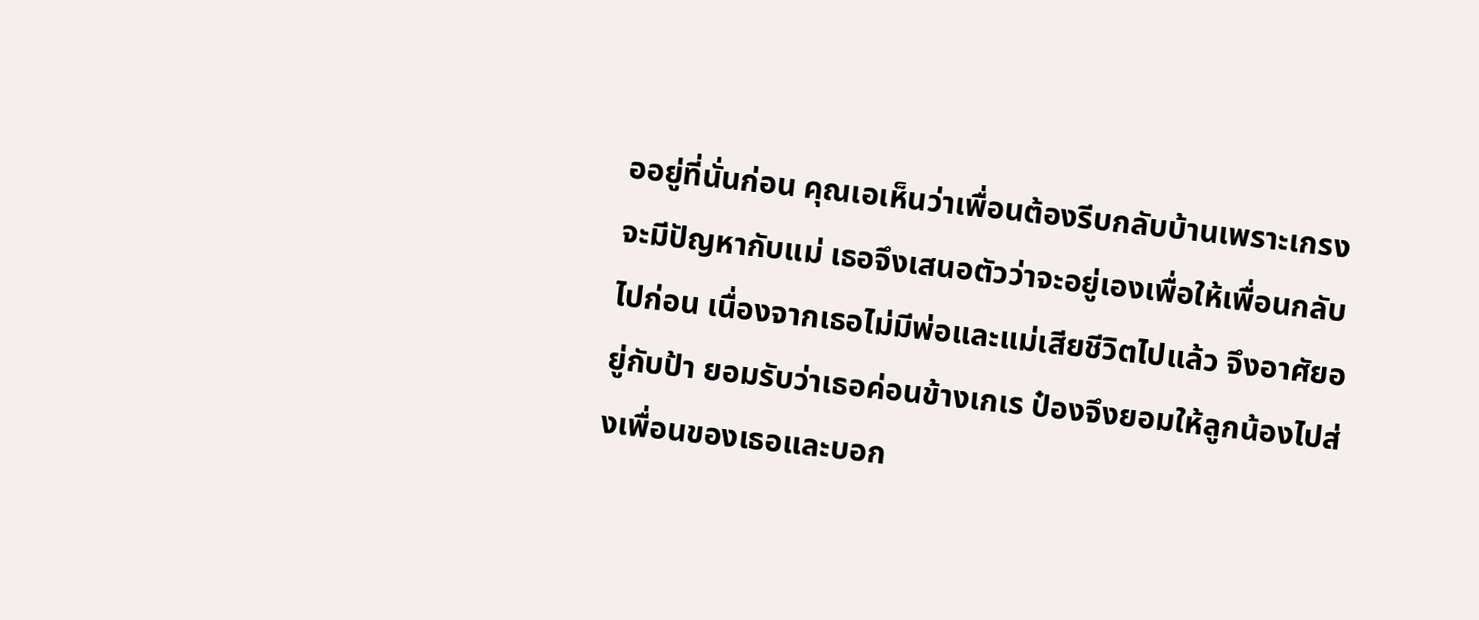ออยู่ที่นั่นก่อน คุณเอเห็นว่าเพื่อนต้องรีบกลับบ้านเพราะเกรงจะมีปัญหากับแม่ เธอจึงเสนอตัวว่าจะอยู่เองเพื่อให้เพื่อนกลับไปก่อน เนื่องจากเธอไม่มีพ่อและแม่เสียชีวิตไปแล้ว จึงอาศัยอยู่กับป้า ยอมรับว่าเธอค่อนข้างเกเร ป๋องจึงยอมให้ลูกน้องไปส่งเพื่อนของเธอและบอก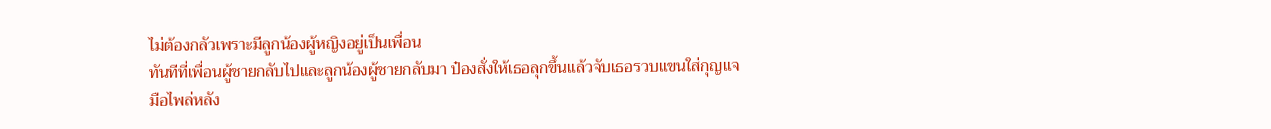ไม่ต้องกลัวเพราะมีลูกน้องผู้หญิงอยู่เป็นเพื่อน
ทันทีที่เพื่อนผู้ชายกลับไปและลูกน้องผู้ชายกลับมา ป๋องสั่งให้เธอลุกขึ้นแล้วจับเธอรวบแขนใส่กุญแจมือไพล่หลัง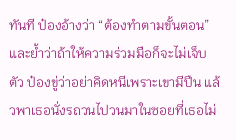ทันที ป๋องอ้างว่า “ต้องทำตามขั้นตอน” และย้ำว่าถ้าให้ความร่วมมือก็จะไม่เจ็บตัว ป๋องขู่ว่าอย่าคิดหนีเพราะเขามีปืน แล้วพาเธอนั่งรถวนไปวนมาในซอยที่เธอไม่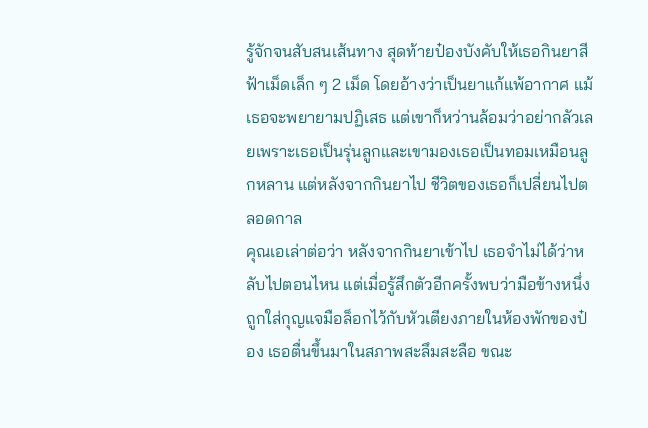รู้จักจนสับสนเส้นทาง สุดท้ายป๋องบังคับให้เธอกินยาสีฟ้าเม็ดเล็ก ๆ 2 เม็ด โดยอ้างว่าเป็นยาแก้แพ้อากาศ แม้เธอจะพยายามปฏิเสธ แต่เขาก็หว่านล้อมว่าอย่ากลัวเลยเพราะเธอเป็นรุ่นลูกและเขามองเธอเป็นทอมเหมือนลูกหลาน แต่หลังจากกินยาไป ชีวิตของเธอก็เปลี่ยนไปตลอดกาล
คุณเอเล่าต่อว่า หลังจากกินยาเข้าไป เธอจำไม่ได้ว่าหลับไปตอนไหน แต่เมื่อรู้สึกตัวอีกครั้งพบว่ามือข้างหนึ่งถูกใส่กุญแจมือล็อกไว้กับหัวเตียงภายในห้องพักของป๋อง เธอตื่นขึ้นมาในสภาพสะลึมสะลือ ขณะ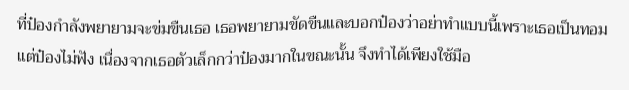ที่ป๋องกำลังพยายามจะข่มขืนเธอ เธอพยายามขัดขืนและบอกป๋องว่าอย่าทำแบบนี้เพราะเธอเป็นทอม แต่ป๋องไม่ฟัง เนื่องจากเธอตัวเล็กกว่าป๋องมากในขณะนั้น จึงทำได้เพียงใช้มือ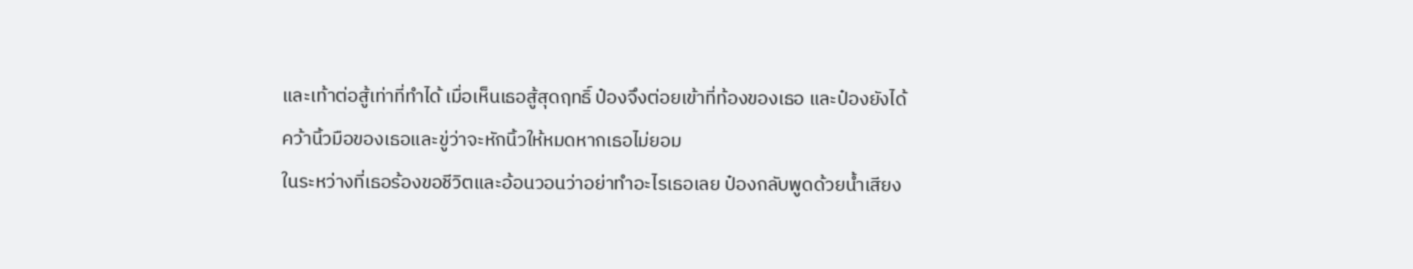และเท้าต่อสู้เท่าที่ทำได้ เมื่อเห็นเธอสู้สุดฤทธิ์ ป๋องจึงต่อยเข้าที่ท้องของเธอ และป๋องยังได้คว้านิ้วมือของเธอและขู่ว่าจะหักนิ้วให้หมดหากเธอไม่ยอม
ในระหว่างที่เธอร้องขอชีวิตและอ้อนวอนว่าอย่าทำอะไรเธอเลย ป๋องกลับพูดด้วยน้ำเสียง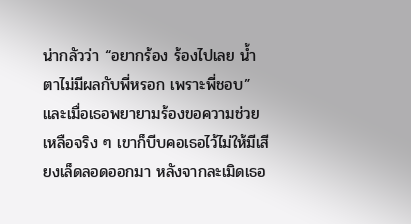น่ากลัวว่า “อยากร้อง ร้องไปเลย น้ำตาไม่มีผลกับพี่หรอก เพราะพี่ชอบ” และเมื่อเธอพยายามร้องขอความช่วยเหลือจริง ๆ เขาก็บีบคอเธอไว้ไม่ให้มีเสียงเล็ดลอดออกมา หลังจากละเมิดเธอ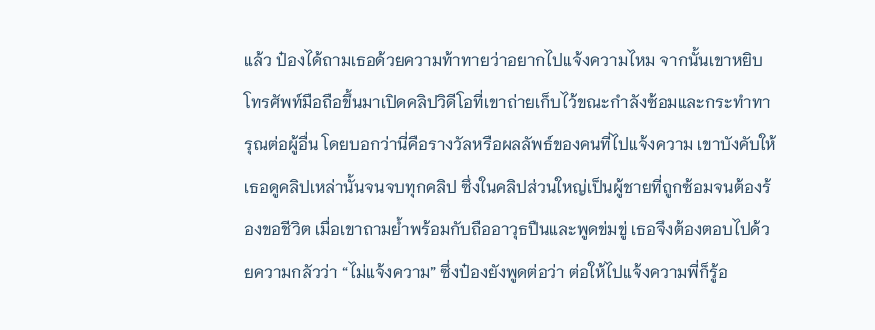แล้ว ป๋องได้ถามเธอด้วยความท้าทายว่าอยากไปแจ้งความไหม จากนั้นเขาหยิบโทรศัพท์มือถือขึ้นมาเปิดคลิปวิดีโอที่เขาถ่ายเก็บไว้ขณะกำลังซ้อมและกระทำทารุณต่อผู้อื่น โดยบอกว่านี่คือรางวัลหรือผลลัพธ์ของคนที่ไปแจ้งความ เขาบังคับให้เธอดูคลิปเหล่านั้นจนจบทุกคลิป ซึ่งในคลิปส่วนใหญ่เป็นผู้ชายที่ถูกซ้อมจนต้องร้องขอชีวิต เมื่อเขาถามย้ำพร้อมกับถืออาวุธปืนและพูดข่มขู่ เธอจึงต้องตอบไปด้วยความกลัวว่า “ไม่แจ้งความ” ซึ่งป๋องยังพูดต่อว่า ต่อให้ไปแจ้งความพี่ก็รู้อ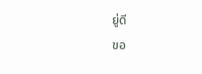ยู่ดี
ขอ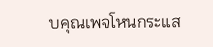บคุณเพจโหนกระแส